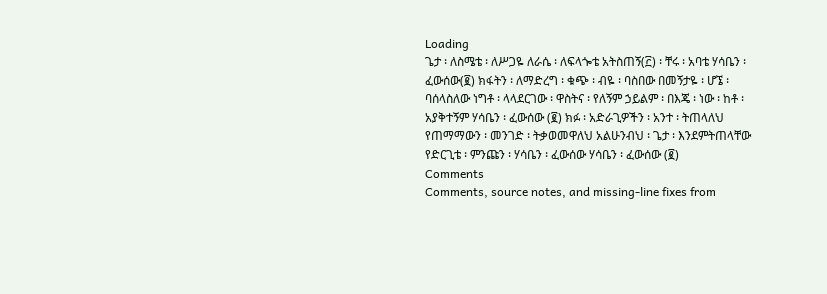Loading
ጌታ ፡ ለስሜቴ ፡ ለሥጋዬ ለራሴ ፡ ለፍላጐቴ አትስጠኝ(፫) ፡ ቸሩ ፡ አባቴ ሃሳቤን ፡ ፈውሰው(፪) ክፋትን ፡ ለማድረግ ፡ ቁጭ ፡ ብዬ ፡ ባስበው በመኝታዬ ፡ ሆኜ ፡ ባሰላስለው ነግቶ ፡ ላላደርገው ፡ ዋስትና ፡ የለኝም ኃይልም ፡ በእጄ ፡ ነው ፡ ከቶ ፡ አያቅተኝም ሃሳቤን ፡ ፈውሰው (፪) ክፉ ፡ አድራጊዎችን ፡ አንተ ፡ ትጠላለህ የጠማማውን ፡ መንገድ ፡ ትቃወመዋለህ አልሁንብህ ፡ ጌታ ፡ እንደምትጠላቸው የድርጊቴ ፡ ምንጩን ፡ ሃሳቤን ፡ ፈውሰው ሃሳቤን ፡ ፈውሰው (፪)
Comments
Comments, source notes, and missing-line fixes from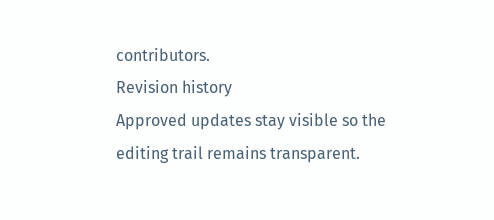contributors.
Revision history
Approved updates stay visible so the editing trail remains transparent.